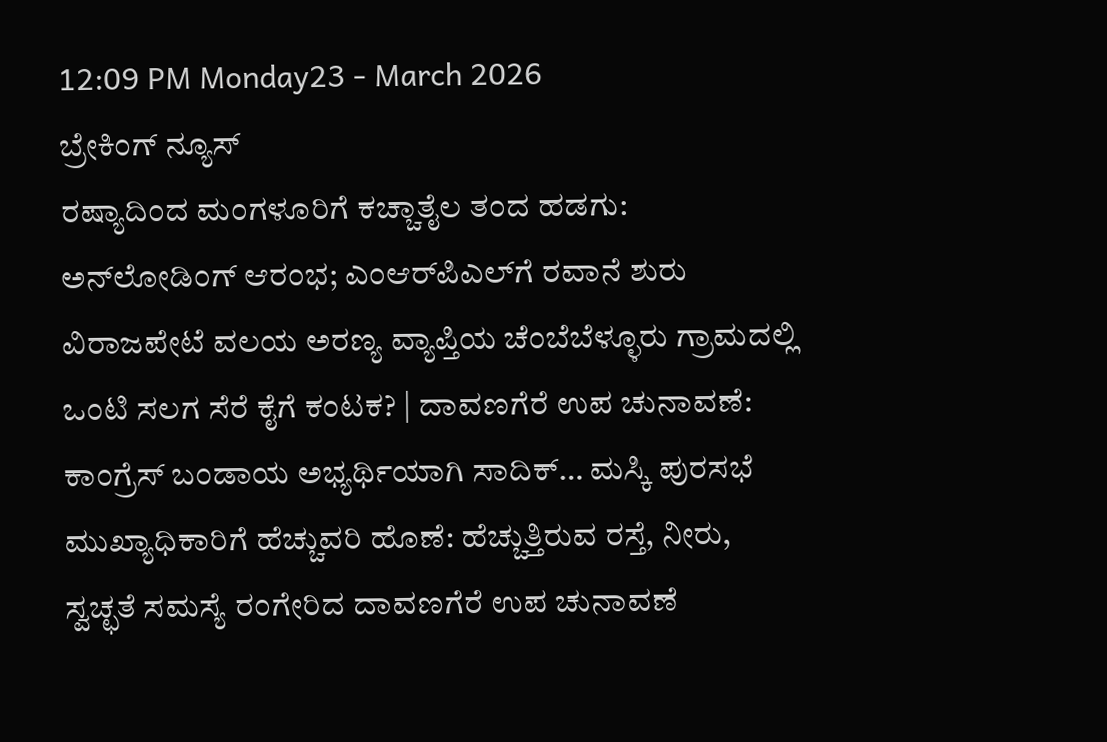12:09 PM Monday23 - March 2026
ಬ್ರೇಕಿಂಗ್ ನ್ಯೂಸ್
ರಷ್ಯಾದಿಂದ ಮಂಗಳೂರಿಗೆ ಕಚ್ಚಾತೈಲ ತಂದ ಹಡಗು: ಅನ್‌ಲೋಡಿಂಗ್‌ ಆರಂಭ; ಎಂಆರ್‌ಪಿಎಲ್‌ಗೆ ರವಾನೆ ಶುರು ವಿರಾಜಪೇಟೆ ವಲಯ ಅರಣ್ಯ ವ್ಯಾಪ್ತಿಯ ಚೆಂಬೆಬೆಳ್ಳೂರು ಗ್ರಾಮದಲ್ಲಿ ಒಂಟಿ ಸಲಗ ಸೆರೆ ಕೈಗೆ ಕಂಟಕ? | ದಾವಣಗೆರೆ ಉಪ ಚುನಾವಣೆ: ಕಾಂಗ್ರೆಸ್‌ ಬಂಡಾಯ ಅಭ್ಯರ್ಥಿಯಾಗಿ ಸಾದಿಕ್… ಮಸ್ಕಿ ಪುರಸಭೆ ಮುಖ್ಯಾಧಿಕಾರಿಗೆ ಹೆಚ್ಚುವರಿ ಹೊಣೆ: ಹೆಚ್ಚುತ್ತಿರುವ ರಸ್ತೆ, ನೀರು, ಸ್ವಚ್ಛತೆ ಸಮಸ್ಯೆ ರಂಗೇರಿದ ದಾವಣಗೆರೆ ಉಪ ಚುನಾವಣೆ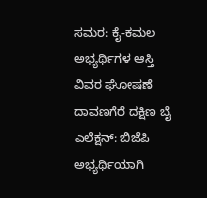ಸಮರ: ಕೈ-ಕಮಲ ಅಭ್ಯರ್ಥಿಗಳ ಆಸ್ತಿ ವಿವರ ಘೋಷಣೆ ದಾವಣಗೆರೆ ದಕ್ಷಿಣ ಬೈ ಎಲೆಕ್ಷನ್: ಬಿಜೆಪಿ ಅಭ್ಯರ್ಥಿಯಾಗಿ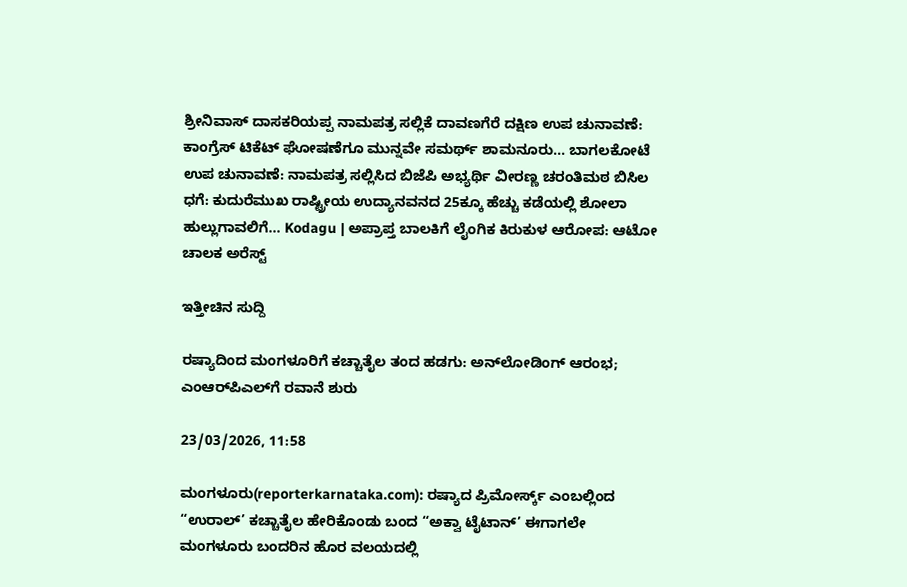ಶ್ರೀನಿವಾಸ್ ದಾಸಕರಿಯಪ್ಪ ನಾಮಪತ್ರ ಸಲ್ಲಿಕೆ ದಾವಣಗೆರೆ ದಕ್ಷಿಣ ಉಪ ಚುನಾವಣೆ: ಕಾಂಗ್ರೆಸ್‌ ಟಿಕೆಟ್‌ ಘೋಷಣೆಗೂ ಮುನ್ನವೇ ಸಮರ್ಥ್‌ ಶಾಮನೂರು… ಬಾಗಲಕೋಟೆ ಉಪ ಚುನಾವಣೆ: ನಾಮಪತ್ರ ಸಲ್ಲಿಸಿದ ಬಿಜೆಪಿ ಅಭ್ಯರ್ಥಿ ವೀರಣ್ಣ ಚರಂತಿಮಠ ಬಿಸಿಲ‌ ಧಗೆ: ಕುದುರೆಮುಖ ರಾಷ್ಟ್ರೀಯ ಉದ್ಯಾನವನದ 25ಕ್ಕೂ ಹೆಚ್ಚು ಕಡೆಯಲ್ಲಿ ಶೋಲಾ ಹುಲ್ಲುಗಾವಲಿಗೆ… Kodagu | ಅಪ್ರಾಪ್ತ ಬಾಲಕಿಗೆ ಲೈಂಗಿಕ ಕಿರುಕುಳ ಆರೋಪ: ಆಟೋ ಚಾಲಕ ಅರೆಸ್ಟ್

ಇತ್ತೀಚಿನ ಸುದ್ದಿ

ರಷ್ಯಾದಿಂದ ಮಂಗಳೂರಿಗೆ ಕಚ್ಚಾತೈಲ ತಂದ ಹಡಗು: ಅನ್‌ಲೋಡಿಂಗ್‌ ಆರಂಭ; ಎಂಆರ್‌ಪಿಎಲ್‌ಗೆ ರವಾನೆ ಶುರು

23/03/2026, 11:58

ಮಂಗಳೂರು(reporterkarnataka.com): ರಷ್ಯಾದ ಪ್ರಿಮೋರ್ಸ್ಕ್ ಎಂಬಲ್ಲಿಂದ “ಉರಾಲ್‌’ ಕಚ್ಚಾತೈಲ ಹೇರಿಕೊಂಡು ಬಂದ “ಅಕ್ವಾ ಟೈಟಾನ್‌’ ಈಗಾಗಲೇ ಮಂಗಳೂರು ಬಂದರಿನ ಹೊರ ವಲಯದಲ್ಲಿ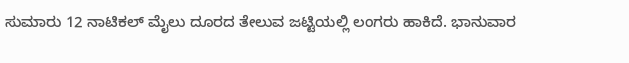ಸುಮಾರು 12 ನಾಟಿಕಲ್‌ ಮೈಲು ದೂರದ ತೇಲುವ ಜಟ್ಟಿಯಲ್ಲಿ ಲಂಗರು ಹಾಕಿದೆ. ಭಾನುವಾರ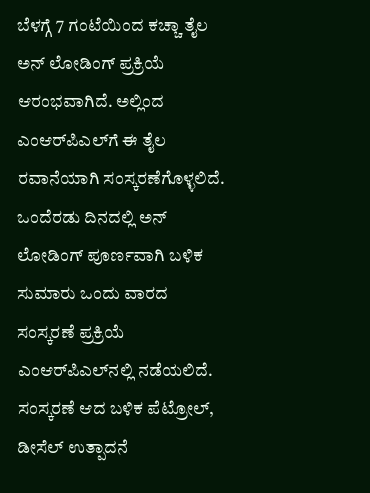ಬೆಳಗ್ಗೆ 7 ಗಂಟೆಯಿಂದ ಕಚ್ಚಾ ತೈಲ ಅನ್‌ ಲೋಡಿಂಗ್‌ ಪ್ರಕ್ರಿಯೆ ಆರಂಭವಾಗಿದೆ. ಅಲ್ಲಿಂದ ಎಂಆರ್‌ಪಿಎಲ್‌ಗೆ ಈ ತೈಲ ರವಾನೆಯಾಗಿ ಸಂಸ್ಕರಣೆಗೊಳ್ಳಲಿದೆ. ಒಂದೆರಡು ದಿನದಲ್ಲಿ ಅನ್‌ ಲೋಡಿಂಗ್‌ ಪೂರ್ಣವಾಗಿ ಬಳಿಕ ಸುಮಾರು ಒಂದು ವಾರದ ಸಂಸ್ಕರಣೆ ಪ್ರಕ್ರಿಯೆ ಎಂಆರ್‌ಪಿಎಲ್‌ನಲ್ಲಿ ನಡೆಯಲಿದೆ. ಸಂಸ್ಕರಣೆ ಆದ ಬಳಿಕ ಪೆಟ್ರೋಲ್‌, ಡೀಸೆಲ್‌ ಉತ್ಪಾದನೆ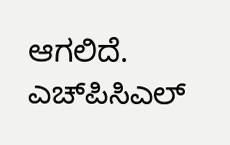ಆಗಲಿದೆ. ಎಚ್‌ಪಿಸಿಎಲ್‌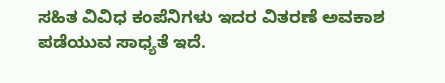ಸಹಿತ ವಿವಿಧ ಕಂಪೆನಿಗಳು ಇದರ ವಿತರಣೆ ಅವಕಾಶ ಪಡೆಯುವ ಸಾಧ್ಯತೆ ಇದೆ.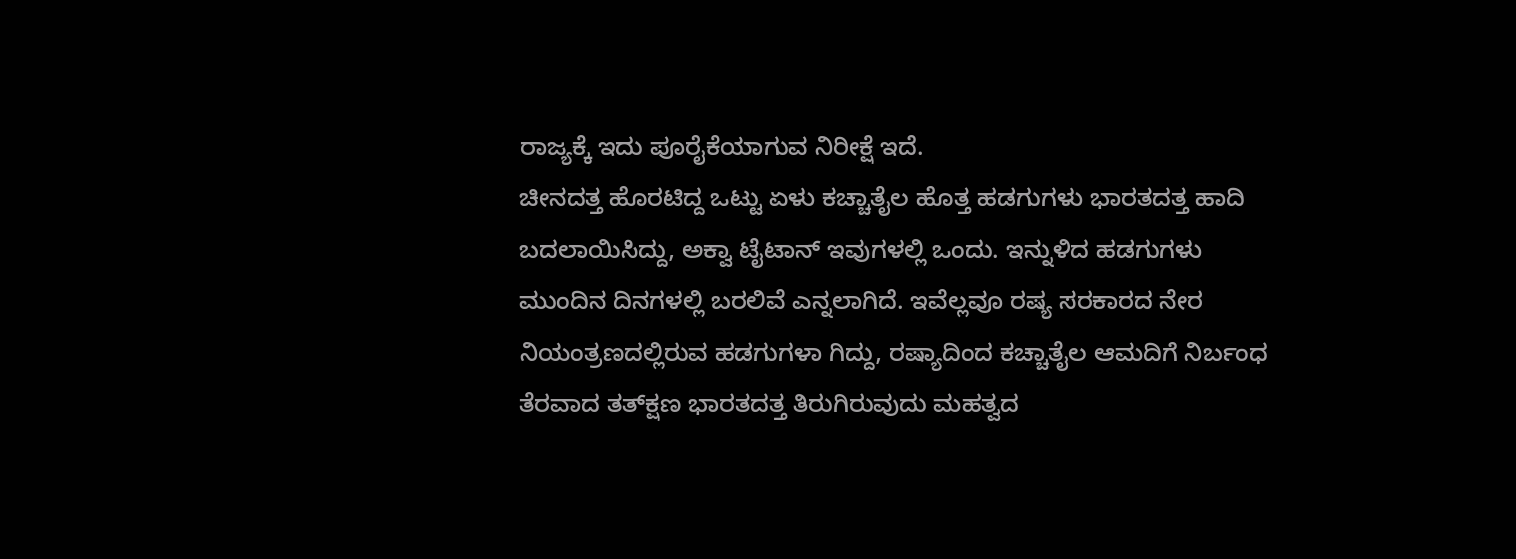ರಾಜ್ಯಕ್ಕೆ ಇದು ಪೂರೈಕೆಯಾಗುವ ನಿರೀಕ್ಷೆ ಇದೆ.
ಚೀನದತ್ತ ಹೊರಟಿದ್ದ ಒಟ್ಟು ಏಳು ಕಚ್ಚಾತೈಲ ಹೊತ್ತ ಹಡಗುಗಳು ಭಾರತದತ್ತ ಹಾದಿ ಬದಲಾಯಿಸಿದ್ದು, ಅಕ್ವಾ ಟೈಟಾನ್‌ ಇವುಗಳಲ್ಲಿ ಒಂದು. ಇನ್ನುಳಿದ ಹಡಗುಗಳು ಮುಂದಿನ ದಿನಗಳಲ್ಲಿ ಬರಲಿವೆ ಎನ್ನಲಾಗಿದೆ. ಇವೆಲ್ಲವೂ ರಷ್ಯ ಸರಕಾರದ ನೇರ ನಿಯಂತ್ರಣದಲ್ಲಿರುವ ಹಡಗುಗಳಾ ಗಿದ್ದು, ರಷ್ಯಾದಿಂದ ಕಚ್ಚಾತೈಲ ಆಮದಿಗೆ ನಿರ್ಬಂಧ ತೆರವಾದ ತತ್‌ಕ್ಷಣ ಭಾರತದತ್ತ ತಿರುಗಿರುವುದು ಮಹತ್ವದ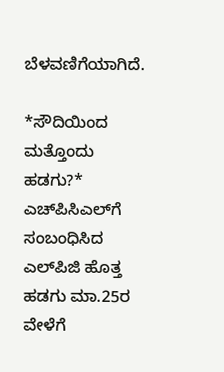ಬೆಳವಣಿಗೆಯಾಗಿದೆ.

*ಸೌದಿಯಿಂದ ಮತ್ತೊಂದು ಹಡಗು?*
ಎಚ್‌ಪಿಸಿಎಲ್‌ಗೆ ಸಂಬಂಧಿಸಿದ ಎಲ್‌ಪಿಜಿ ಹೊತ್ತ ಹಡಗು ಮಾ.25ರ ವೇಳೆಗೆ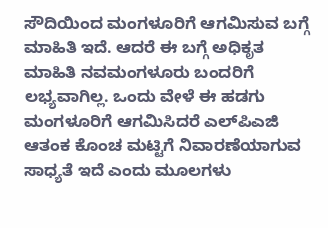ಸೌದಿಯಿಂದ ಮಂಗಳೂರಿಗೆ ಆಗಮಿಸುವ ಬಗ್ಗೆ ಮಾಹಿತಿ ಇದೆ. ಆದರೆ ಈ ಬಗ್ಗೆ ಅಧಿಕೃತ ಮಾಹಿತಿ ನವಮಂಗಳೂರು ಬಂದರಿಗೆ ಲಭ್ಯವಾಗಿಲ್ಲ. ಒಂದು ವೇಳೆ ಈ ಹಡಗು ಮಂಗಳೂರಿಗೆ ಆಗಮಿಸಿದರೆ ಎಲ್‌ಪಿಎಜಿ ಆತಂಕ ಕೊಂಚ ಮಟ್ಟಿಗೆ ನಿವಾರಣೆಯಾಗುವ ಸಾಧ್ಯತೆ ಇದೆ ಎಂದು ಮೂಲಗಳು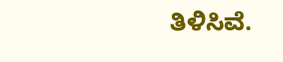ತಿಳಿಸಿವೆ.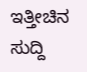ಇತ್ತೀಚಿನ ಸುದ್ದಿ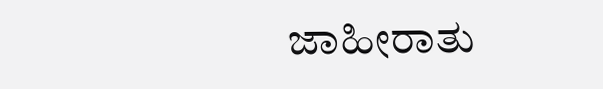ಜಾಹೀರಾತು